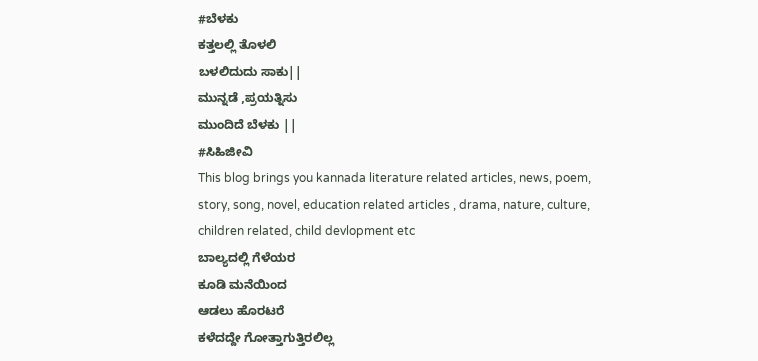#ಬೆಳಕು
ಕತ್ತಲಲ್ಲಿ ತೊಳಲಿ
ಬಳಲಿದುದು ಸಾಕು||
ಮುನ್ನಡೆ ,ಪ್ರಯತ್ನಿಸು
ಮುಂದಿದೆ ಬೆಳಕು ||
#ಸಿಹಿಜೀವಿ
This blog brings you kannada literature related articles, news, poem, story, song, novel, education related articles , drama, nature, culture, children related, child devlopment etc
ಬಾಲ್ಯದಲ್ಲಿ ಗೆಳೆಯರ
ಕೂಡಿ ಮನೆಯಿಂದ
ಆಡಲು ಹೊರಟರೆ
ಕಳೆದದ್ದೇ ಗೋತ್ತಾಗುತ್ತಿರಲಿಲ್ಲ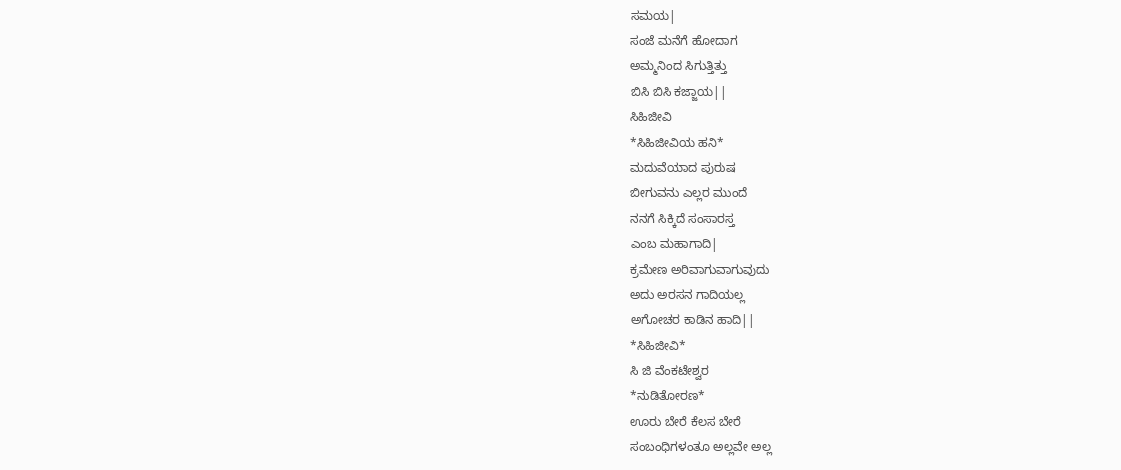ಸಮಯ|
ಸಂಜೆ ಮನೆಗೆ ಹೋದಾಗ
ಅಮ್ಮನಿಂದ ಸಿಗುತ್ತಿತ್ತು
ಬಿಸಿ ಬಿಸಿ ಕಜ್ಜಾಯ||
ಸಿಹಿಜೀವಿ
*ಸಿಹಿಜೀವಿಯ ಹನಿ*
ಮದುವೆಯಾದ ಪುರುಷ
ಬೀಗುವನು ಎಲ್ಲರ ಮುಂದೆ
ನನಗೆ ಸಿಕ್ಕಿದೆ ಸಂಸಾರಸ್ತ
ಎಂಬ ಮಹಾಗಾದಿ|
ಕ್ರಮೇಣ ಅರಿವಾಗುವಾಗುವುದು
ಅದು ಅರಸನ ಗಾದಿಯಲ್ಲ
ಅಗೋಚರ ಕಾಡಿನ ಹಾದಿ||
*ಸಿಹಿಜೀವಿ*
ಸಿ ಜಿ ವೆಂಕಟೇಶ್ವರ
*ನುಡಿತೋರಣ*
ಊರು ಬೇರೆ ಕೆಲಸ ಬೇರೆ
ಸಂಬಂಧಿಗಳಂತೂ ಅಲ್ಲವೇ ಅಲ್ಲ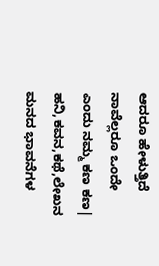ಆದರೂ ಹೇಳುತ್ತಿದೆ
ನಾವೆಲ್ಲರೂ ಒಂದೇ
ಎಂದು ನಮ್ಮ ಕಣ ಕಣ|
ಹನಿ,ಕವನ,ಕಥೆ,ಲೇಖನ
ಮನದ ಭಾವನೆಗಳ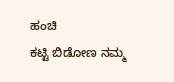ಹಂಚಿ
ಕಟ್ಟಿ ಬಿಡೋಣ ನಮ್ಮ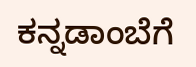ಕನ್ನಡಾಂಬೆಗೆ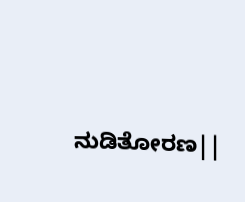ನುಡಿತೋರಣ||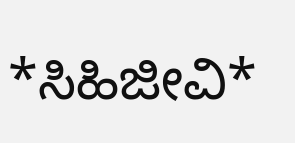*ಸಿಹಿಜೀವಿ*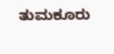ತುಮಕೂರು